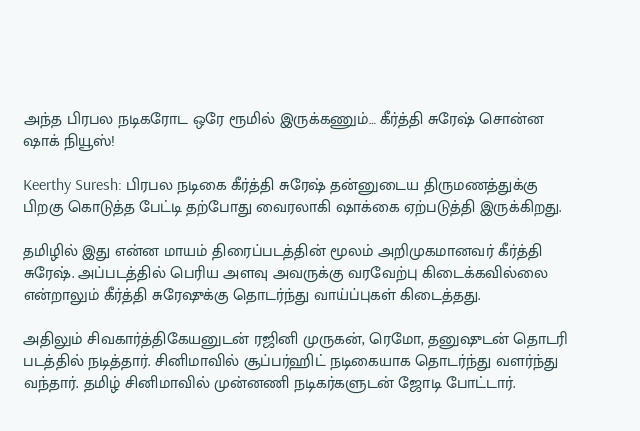அந்த பிரபல நடிகரோட ஒரே ரூமில் இருக்கணும்… கீர்த்தி சுரேஷ் சொன்ன ஷாக் நியூஸ்!

Keerthy Suresh: பிரபல நடிகை கீர்த்தி சுரேஷ் தன்னுடைய திருமணத்துக்கு பிறகு கொடுத்த பேட்டி தற்போது வைரலாகி ஷாக்கை ஏற்படுத்தி இருக்கிறது.

தமிழில் இது என்ன மாயம் திரைப்படத்தின் மூலம் அறிமுகமானவர் கீர்த்தி சுரேஷ். அப்படத்தில் பெரிய அளவு அவருக்கு வரவேற்பு கிடைக்கவில்லை என்றாலும் கீர்த்தி சுரேஷுக்கு தொடர்ந்து வாய்ப்புகள் கிடைத்தது.

அதிலும் சிவகார்த்திகேயனுடன் ரஜினி முருகன், ரெமோ, தனுஷுடன் தொடரி படத்தில் நடித்தார். சினிமாவில் சூப்பர்ஹிட் நடிகையாக தொடர்ந்து வளர்ந்து வந்தார். தமிழ் சினிமாவில் முன்னணி நடிகர்களுடன் ஜோடி போட்டார்.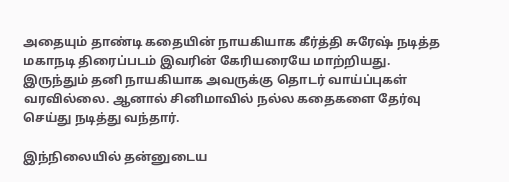அதையும் தாண்டி கதையின் நாயகியாக கீர்த்தி சுரேஷ் நடித்த மகாநடி திரைப்படம் இவரின் கேரியரையே மாற்றியது. இருந்தும் தனி நாயகியாக அவருக்கு தொடர் வாய்ப்புகள் வரவில்லை. ஆனால் சினிமாவில் நல்ல கதைகளை தேர்வு செய்து நடித்து வந்தார்.

இந்நிலையில் தன்னுடைய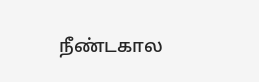நீண்டகால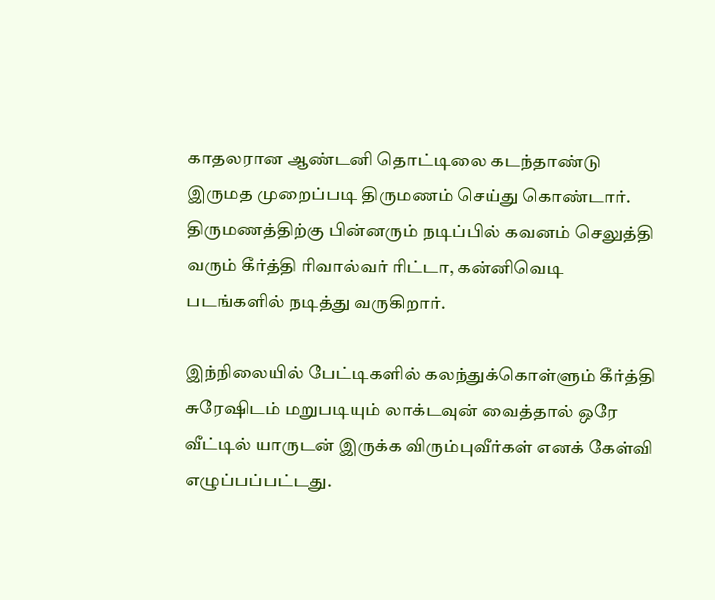காதலரான ஆண்டனி தொட்டிலை கடந்தாண்டு இருமத முறைப்படி திருமணம் செய்து கொண்டார். திருமணத்திற்கு பின்னரும் நடிப்பில் கவனம் செலுத்தி வரும் கீர்த்தி ரிவால்வர் ரிட்டா, கன்னிவெடி படங்களில் நடித்து வருகிறார்.

இந்நிலையில் பேட்டிகளில் கலந்துக்கொள்ளும் கீர்த்தி சுரேஷிடம் மறுபடியும் லாக்டவுன் வைத்தால் ஒரே வீட்டில் யாருடன் இருக்க விரும்புவீர்கள் எனக் கேள்வி எழுப்பப்பட்டது.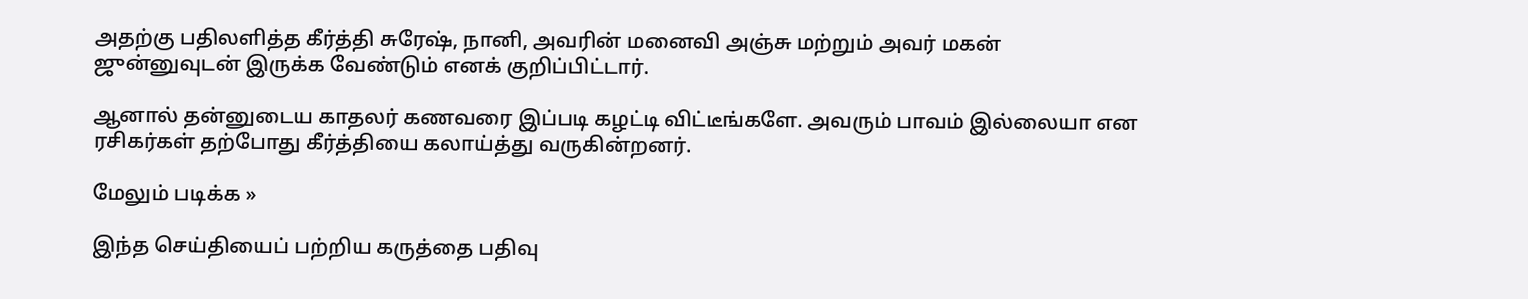அதற்கு பதிலளித்த கீர்த்தி சுரேஷ், நானி, அவரின் மனைவி அஞ்சு மற்றும் அவர் மகன் ஜுன்னுவுடன் இருக்க வேண்டும் எனக் குறிப்பிட்டார்.

ஆனால் தன்னுடைய காதலர் கணவரை இப்படி கழட்டி விட்டீங்களே. அவரும் பாவம் இல்லையா என ரசிகர்கள் தற்போது கீர்த்தியை கலாய்த்து வருகின்றனர்.

மேலும் படிக்க »

இந்த செய்தியைப் பற்றிய கருத்தை பதிவு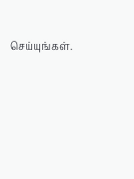செய்யுங்கள்.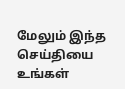மேலும் இந்த செய்தியை உங்கள்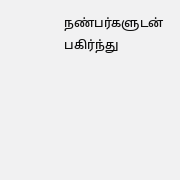நண்பர்களுடன் பகிர்ந்து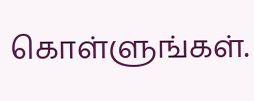கொள்ளுங்கள்.